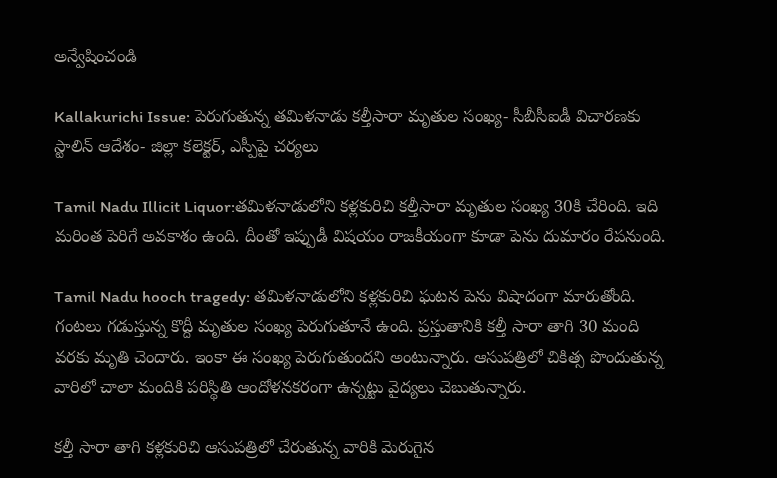అన్వేషించండి

Kallakurichi Issue: పెరుగుతున్న తమిళనాడు కల్తీసారా మృతుల సంఖ్య- సీబీసీఐడీ విచారణకు స్టాలిన్ ఆదేశం- జిల్లా కలెక్టర్‌, ఎస్పీపై చర్యలు

Tamil Nadu Illicit Liquor:తమిళనాడులోని కళ్లకురిచి కల్తీసారా మృతుల సంఖ్య 30కి చేరింది. ఇది మరింత పెరిగే అవకాశం ఉంది. దీంతో ఇప్పుడీ విషయం రాజకీయంగా కూడా పెను దుమారం రేపనుంది.

Tamil Nadu hooch tragedy: తమిళనాడులోని కళ్లకురిచి ఘటన పెను విషాదంగా మారుతోంది. గంటలు గడుస్తున్న కొద్దీ మృతుల సంఖ్య పెరుగుతూనే ఉంది. ప్రస్తుతానికి కల్తీ సారా తాగి 30 మంది వరకు మృతి చెందారు. ఇంకా ఈ సంఖ్య పెరుగుతుందని అంటున్నారు. ఆసుపత్రిలో చికిత్స పొందుతున్న వారిలో చాలా మందికి పరిస్థితి ఆందోళనకరంగా ఉన్నట్టు వైద్యలు చెబుతున్నారు.

కల్తీ సారా తాగి కళ్లకురిచి ఆసుపత్రిలో చేరుతున్న వారికి మెరుగైన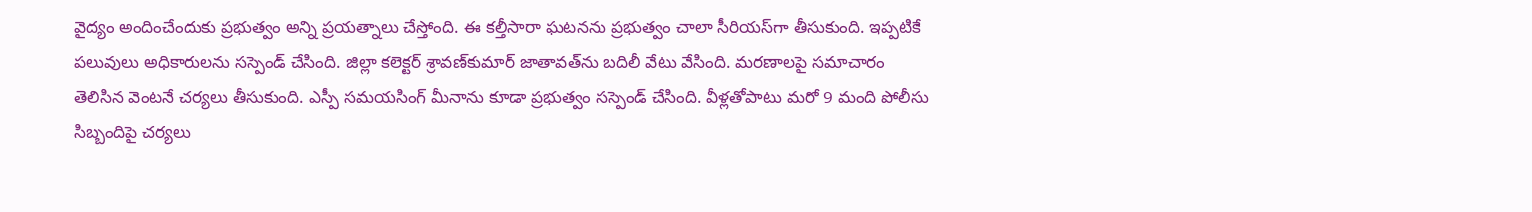వైద్యం అందించేందుకు ప్రభుత్వం అన్ని ప్రయత్నాలు చేస్తోంది. ఈ కల్తీసారా ఘటనను ప్రభుత్వం చాలా సీరియస్‌గా తీసుకుంది. ఇప్పటికే పలువులు అధికారులను సస్పెండ్‌ చేసింది. జిల్లా కలెక్టర్‌ శ్రావణ్‌కుమార్ జాతావత్‌ను బదిలీ వేటు వేసింది. మరణాలపై సమాచారం తెలిసిన వెంటనే చర్యలు తీసుకుంది. ఎస్పీ సమయసింగ్ మీనాను కూడా ప్రభుత్వం సస్పెండ్ చేసింది. వీళ్లతోపాటు మరో 9 మంది పోలీసు సిబ్బందిపై చర్యలు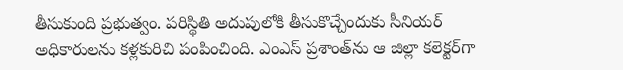తీసుకుంది ప్రభుత్వం. పరిస్థితి అదుపులోకి తీసుకొచ్చేందుకు సీనియర్ అధికారులను కళ్లకురిచి పంపించింది. ఎంఎస్‌ ప్రశాంత్‌ను ఆ జిల్లా కలెక్టర్‌గా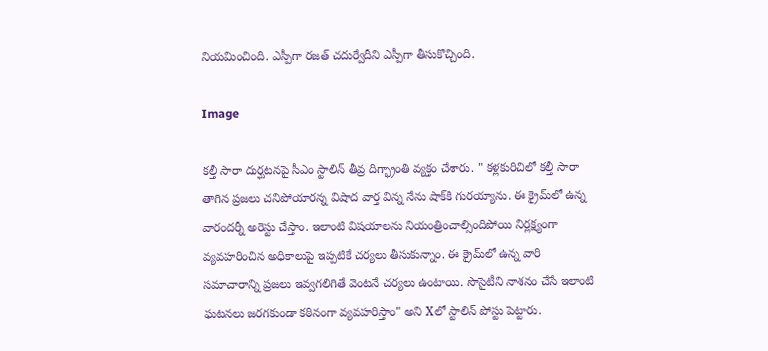నియమించింది. ఎస్పీగా రజత్‌ చదుర్వేదీని ఎస్పీగా తీసుకొచ్చింది.

Image

కల్తీ సారా దుర్ఘటనపై సీఎం స్టాలిన్ తీవ్ర దిగ్భ్రాంతి వ్యక్తం చేశారు. " కళ్లకురిచిలో కల్తీ సారా తాగిన ప్రజలు చనిపోయారన్న విషాద వార్త విన్న నేను షాక్‌కి గురయ్యాను. ఈ క్రైమ్‌లో ఉన్న వారందర్నీ అరెస్టు చేస్తాం. ఇలాంటి విషయాలను నియంత్రించాల్సిందిపోయి నిర్లక్ష్యంగా వ్యవహరించిన అధికాలుపై ఇప్పటికే చర్యలు తీసుకున్నాం. ఈ క్రైమ్‌లో ఉన్న వారి సమాచారాన్ని ప్రజలు ఇవ్వగలిగితే వెంటనే చర్యలు ఉంటాయి. సొసైటీని నాశనం చేసే ఇలాంటి ఘటనలు జరగకుండా కఠినంగా వ్యవహరిస్తాం" అని Xలో స్టాలిన్ పోస్టు పెట్టారు.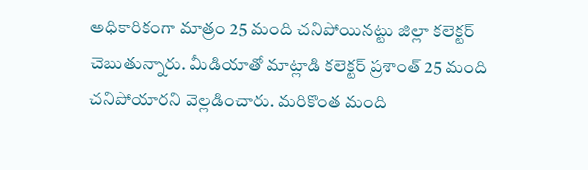అధికారికంగా మాత్రం 25 మంది చనిపోయినట్టు జిల్లా కలెక్టర్ చెబుతున్నారు. మీడియాతో మాట్లాడి కలెక్టర్ ప్రశాంత్‌ 25 మంది చనిపోయారని వెల్లడించారు. మరికొంత మంది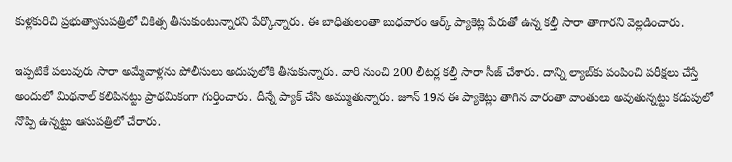కుళ్లకురిచి ప్రభుత్వాసుపత్రిలో చికిత్స తీసుకుంటున్నారని పేర్కొన్నారు. ఈ బాధితులంతా బుధవారం ఆర్క్‌ ప్యాకెట్ల పేరుతో ఉన్న కల్తీ సారా తాగారని వెల్లడించారు.

ఇప్పటికే పలువురు సారా అమ్మేవాళ్లను పోలీసులు అదుపులోకి తీసుకున్నారు. వారి నుంచి 200 లీటర్ల కల్తీ సారా సీజ్ చేశారు. దాన్ని ల్యాబ్‌కు పంపించి పరీక్షలు చేస్తే అందులో మిథనాల్ కలిపినట్టు ప్రాథమికంగా గుర్తించారు. దీన్నే ప్యాక్ చేసి అమ్ముతున్నారు. జూన్‌ 19న ఈ ప్యాకెట్లు తాగిన వారంతా వాంతులు అవుతున్నట్టు కడుపులో నొప్పి ఉన్నట్టు ఆసుపత్రిలో చేరారు.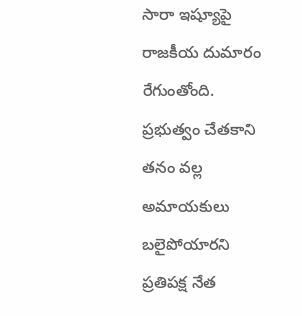సారా ఇష్యూపై రాజకీయ దుమారం రేగుంతోంది. ప్రభుత్వం చేతకాని తనం వల్ల అమాయకులు బలైపోయారని ప్రతిపక్ష నేత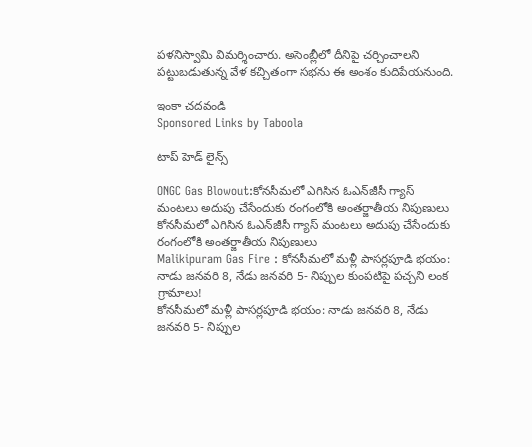పళనిస్వామి విమర్శించారు. అసెంబ్లీలో దీనిపై చర్చించాలని పట్టుబడుతున్న వేళ కచ్చితంగా సభను ఈ అంశం కుదిపేయనుంది.

ఇంకా చదవండి
Sponsored Links by Taboola

టాప్ హెడ్ లైన్స్

ONGC Gas Blowout:కోనసీమలో ఎగిసిన ఓఎన్‌జీసీ గ్యాస్‌ మంటలు అదుపు చేసేందుకు రంగంలోకి అంతర్జాతీయ నిపుణులు
కోనసీమలో ఎగిసిన ఓఎన్‌జీసీ గ్యాస్‌ మంటలు అదుపు చేసేందుకు రంగంలోకి అంతర్జాతీయ నిపుణులు
Malikipuram Gas Fire : కోనసీమలో మళ్లీ పాసర్లపూడి భయం: నాడు జనవరి 8, నేడు జనవరి 5- నిప్పుల కుంపటిపై పచ్చని లంక గ్రామాలు!
కోనసీమలో మళ్లీ పాసర్లపూడి భయం: నాడు జనవరి 8, నేడు జనవరి 5- నిప్పుల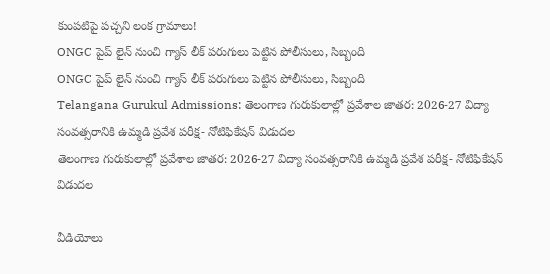కుంపటిపై పచ్చని లంక గ్రామాలు!
ONGC పైప్ లైన్ నుంచి గ్యాస్ లీక్ పరుగులు పెట్టిన పోలీసులు, సిబ్బంది
ONGC పైప్ లైన్ నుంచి గ్యాస్ లీక్ పరుగులు పెట్టిన పోలీసులు, సిబ్బంది
Telangana Gurukul Admissions: తెలంగాణ గురుకులాల్లో ప్రవేశాల జాతర: 2026-27 విద్యా సంవత్సరానికి ఉమ్మడి ప్రవేశ పరీక్ష- నోటిఫికేషన్ విడుదల
తెలంగాణ గురుకులాల్లో ప్రవేశాల జాతర: 2026-27 విద్యా సంవత్సరానికి ఉమ్మడి ప్రవేశ పరీక్ష- నోటిఫికేషన్ విడుదల

వీడియోలు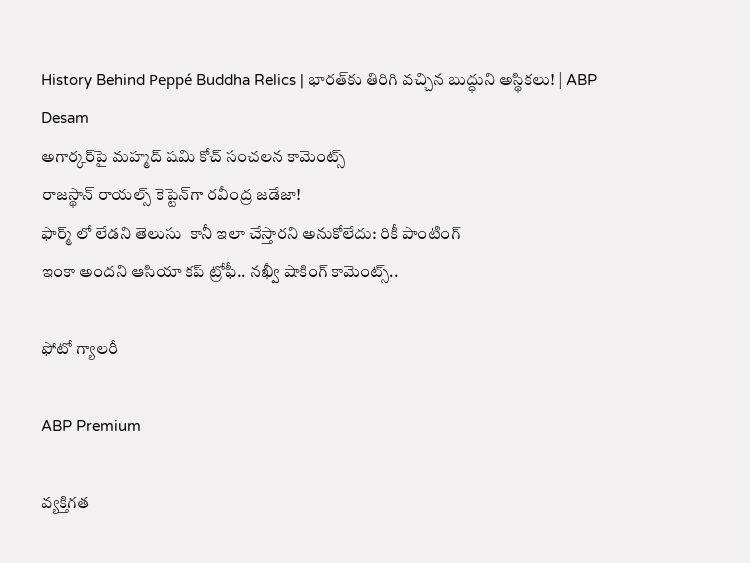History Behind Peppé Buddha Relics | భారత్‌కు తిరిగి వచ్చిన బుద్ధుని అస్థికలు! | ABP Desam
అగార్కర్‌పై మహ్మద్ షమి కోచ్ సంచలన కామెంట్స్
రాజస్థాన్ రాయల్స్ కెప్టెన్‌గా రవీంద్ర జడేజా!
ఫార్మ్ లో లేడని తెలుసు  కానీ ఇలా చేస్తారని అనుకోలేదు: రికీ పాంటింగ్
ఇంకా అందని ఆసియా కప్ ట్రోఫీ.. నఖ్వీ షాకింగ్ కామెంట్స్..

ఫోటో గ్యాలరీ

ABP Premium

వ్యక్తిగత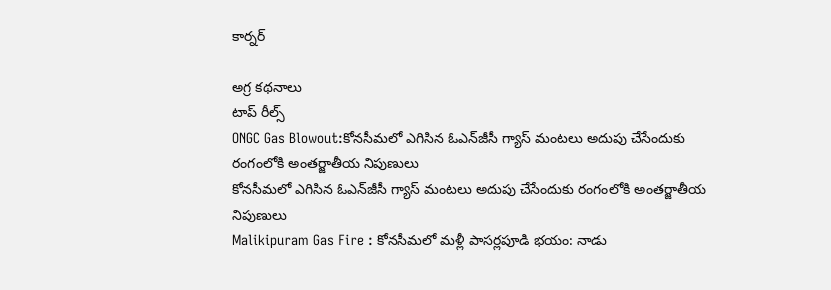కార్నర్

అగ్ర కథనాలు
టాప్ రీల్స్
ONGC Gas Blowout:కోనసీమలో ఎగిసిన ఓఎన్‌జీసీ గ్యాస్‌ మంటలు అదుపు చేసేందుకు రంగంలోకి అంతర్జాతీయ నిపుణులు
కోనసీమలో ఎగిసిన ఓఎన్‌జీసీ గ్యాస్‌ మంటలు అదుపు చేసేందుకు రంగంలోకి అంతర్జాతీయ నిపుణులు
Malikipuram Gas Fire : కోనసీమలో మళ్లీ పాసర్లపూడి భయం: నాడు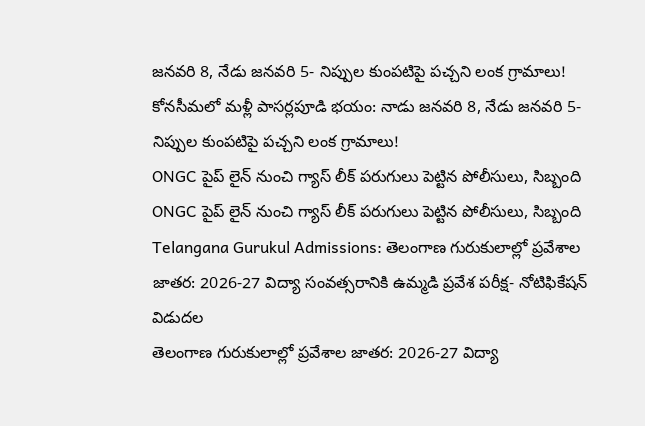జనవరి 8, నేడు జనవరి 5- నిప్పుల కుంపటిపై పచ్చని లంక గ్రామాలు!
కోనసీమలో మళ్లీ పాసర్లపూడి భయం: నాడు జనవరి 8, నేడు జనవరి 5- నిప్పుల కుంపటిపై పచ్చని లంక గ్రామాలు!
ONGC పైప్ లైన్ నుంచి గ్యాస్ లీక్ పరుగులు పెట్టిన పోలీసులు, సిబ్బంది
ONGC పైప్ లైన్ నుంచి గ్యాస్ లీక్ పరుగులు పెట్టిన పోలీసులు, సిబ్బంది
Telangana Gurukul Admissions: తెలంగాణ గురుకులాల్లో ప్రవేశాల జాతర: 2026-27 విద్యా సంవత్సరానికి ఉమ్మడి ప్రవేశ పరీక్ష- నోటిఫికేషన్ విడుదల
తెలంగాణ గురుకులాల్లో ప్రవేశాల జాతర: 2026-27 విద్యా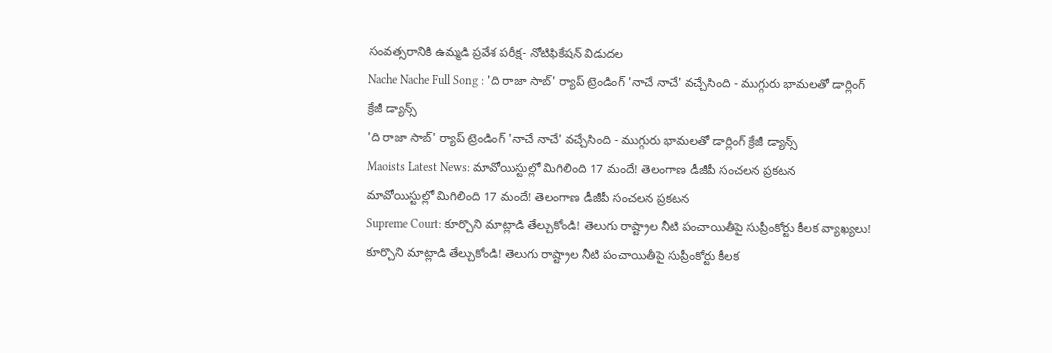సంవత్సరానికి ఉమ్మడి ప్రవేశ పరీక్ష- నోటిఫికేషన్ విడుదల
Nache Nache Full Song : 'ది రాజా సాబ్' ర్యాప్ ట్రెండింగ్ 'నాచే నాచే' వచ్చేసింది - ముగ్గురు భామలతో డార్లింగ్ క్రేజీ డ్యాన్స్
'ది రాజా సాబ్' ర్యాప్ ట్రెండింగ్ 'నాచే నాచే' వచ్చేసింది - ముగ్గురు భామలతో డార్లింగ్ క్రేజీ డ్యాన్స్
Maoists Latest News: మావోయిస్టుల్లో మిగిలింది 17 మందే! తెలంగాణ డీజీపీ సంచలన ప్రకటన
మావోయిస్టుల్లో మిగిలింది 17 మందే! తెలంగాణ డీజీపీ సంచలన ప్రకటన
Supreme Court: కూర్చొని మాట్లాడి తేల్చుకోండి! తెలుగు రాష్ట్రాల నీటి పంచాయితీపై సుప్రీంకోర్టు కీలక వ్యాఖ్యలు!
కూర్చొని మాట్లాడి తేల్చుకోండి! తెలుగు రాష్ట్రాల నీటి పంచాయితీపై సుప్రీంకోర్టు కీలక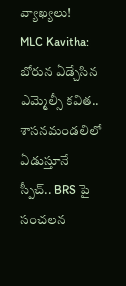వ్యాఖ్యలు!
MLC Kavitha: బోరున ఏడ్చేసిన ఎమ్మెల్సీ కవిత.. శాసనమండలిలో ఏడుస్తూనే స్పీచ్.. BRS పై సంచలన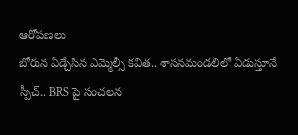ఆరోపణలు
బోరున ఏడ్చేసిన ఎమ్మెల్సీ కవిత.. శాసనమండలిలో ఏడుస్తూనే స్పీచ్.. BRS పై సంచలన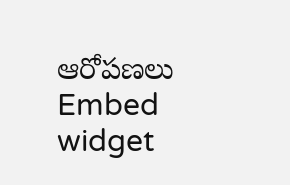ఆరోపణలు
Embed widget